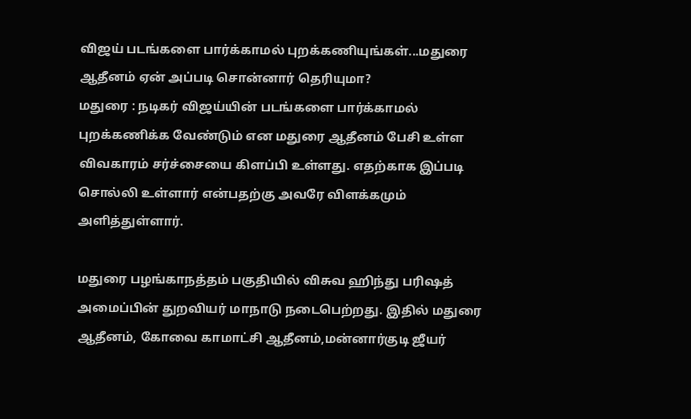விஜய் படங்களை பார்க்காமல் புறக்கணியுங்கள்...மதுரை ஆதீனம் ஏன் அப்படி சொன்னார் தெரியுமா?
மதுரை : நடிகர் விஜய்யின் படங்களை பார்க்காமல் புறக்கணிக்க வேண்டும் என மதுரை ஆதீனம் பேசி உள்ள விவகாரம் சர்ச்சையை கிளப்பி உள்ளது. எதற்காக இப்படி சொல்லி உள்ளார் என்பதற்கு அவரே விளக்கமும் அளித்துள்ளார்.

மதுரை பழங்காநத்தம் பகுதியில் விசுவ ஹிந்து பரிஷத் அமைப்பின் துறவியர் மாநாடு நடைபெற்றது. இதில் மதுரை ஆதீனம், கோவை காமாட்சி ஆதீனம்,மன்னார்குடி ஜீயர்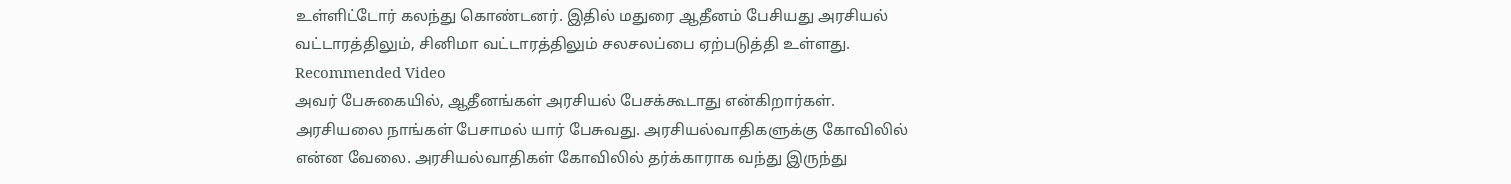உள்ளிட்டோர் கலந்து கொண்டனர். இதில் மதுரை ஆதீனம் பேசியது அரசியல் வட்டாரத்திலும், சினிமா வட்டாரத்திலும் சலசலப்பை ஏற்படுத்தி உள்ளது.
Recommended Video
அவர் பேசுகையில், ஆதீனங்கள் அரசியல் பேசக்கூடாது என்கிறார்கள். அரசியலை நாங்கள் பேசாமல் யார் பேசுவது. அரசியல்வாதிகளுக்கு கோவிலில் என்ன வேலை. அரசியல்வாதிகள் கோவிலில் தர்க்காராக வந்து இருந்து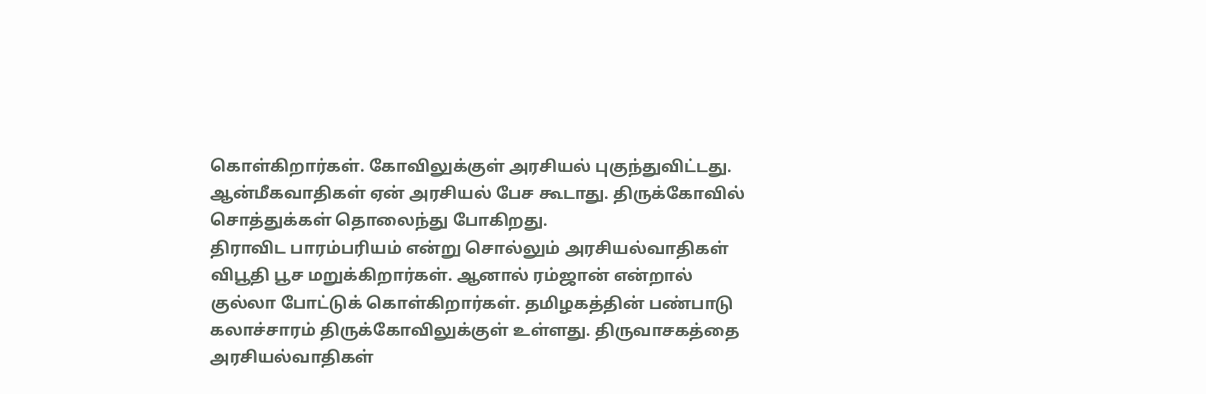கொள்கிறார்கள். கோவிலுக்குள் அரசியல் புகுந்துவிட்டது. ஆன்மீகவாதிகள் ஏன் அரசியல் பேச கூடாது. திருக்கோவில் சொத்துக்கள் தொலைந்து போகிறது.
திராவிட பாரம்பரியம் என்று சொல்லும் அரசியல்வாதிகள் விபூதி பூச மறுக்கிறார்கள். ஆனால் ரம்ஜான் என்றால் குல்லா போட்டுக் கொள்கிறார்கள். தமிழகத்தின் பண்பாடு கலாச்சாரம் திருக்கோவிலுக்குள் உள்ளது. திருவாசகத்தை அரசியல்வாதிகள்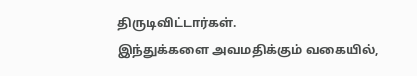திருடிவிட்டார்கள்.
இந்துக்களை அவமதிக்கும் வகையில்,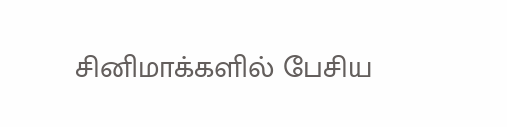சினிமாக்களில் பேசிய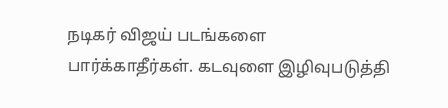நடிகர் விஜய் படங்களை பார்க்காதீர்கள். கடவுளை இழிவுபடுத்தி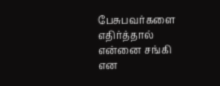பேசுபவர்களை எதிர்த்தால் என்னை சங்கி என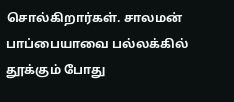சொல்கிறார்கள். சாலமன் பாப்பையாவை பல்லக்கில் தூக்கும் போது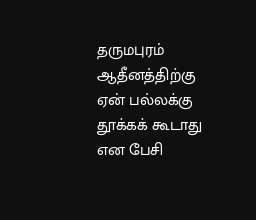தருமபுரம் ஆதீனத்திற்கு ஏன் பல்லக்கு தூக்கக் கூடாது என பேசி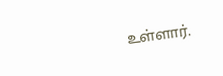உள்ளார்.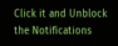Click it and Unblock the Notifications